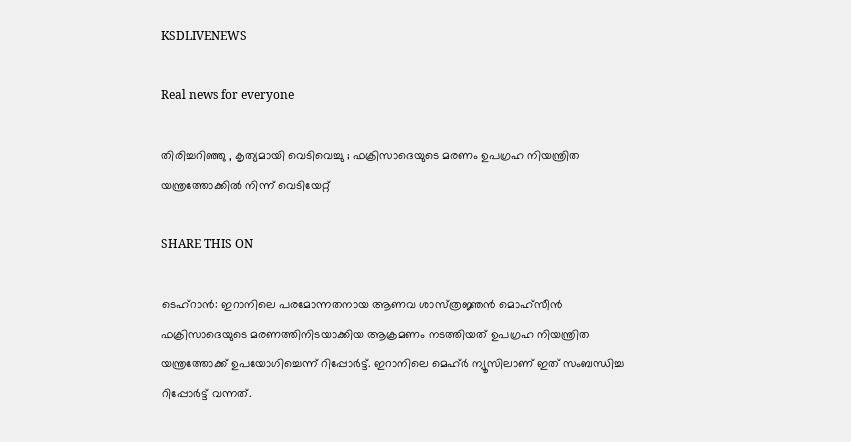KSDLIVENEWS

Real news for everyone

തിരിച്ചറിഞ്ഞു , കൃത്യമായി വെടിവെച്ചു ; ഫക്രിസാദെയുടെ മരണം ഉപഗ്രഹ നിയന്ത്രിത യന്ത്രത്തോക്കിൽ നിന്ന് വെടിയേറ്റ്

SHARE THIS ON

ടെഹ്‌റാന്‍: ഇറാനിലെ പരമോന്നതനായ ആണവ ശാസ്‌ത്രജ്ഞന്‍ മൊഹ്സീന്‍ ഫക്രിസാദെയുടെ മരണത്തിനിടയാക്കിയ ആക്രമണം നടത്തിയത് ഉപഗ്രഹ നിയന്ത്രിത യന്ത്രത്തോക്ക് ഉപയോഗിച്ചെന്ന് റിപ്പോര്‍ട്ട്. ഇറാനിലെ മെഹ്ര്‍ ന്യൂസിലാണ് ഇത് സംബന്ധിച്ച റിപ്പോര്‍ട്ട് വന്നത്.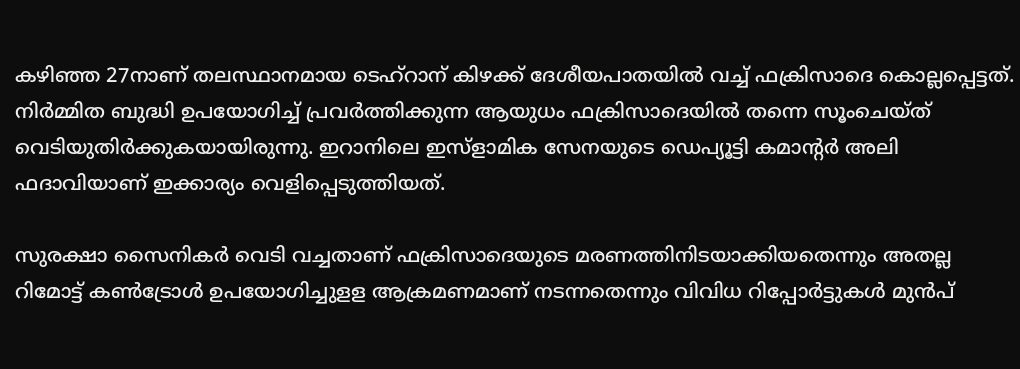കഴിഞ്ഞ 27നാണ് തലസ്ഥാനമായ ടെഹ്‌റാന് കിഴക്ക് ദേശീയപാതയില്‍ വച്ച്‌ ഫക്രിസാദെ കൊല്ലപ്പെട്ടത്. നിര്‍മ്മിത ബുദ്ധി ഉപയോഗിച്ച്‌ പ്രവര്‍ത്തിക്കുന്ന ആയുധം ഫക്രിസാദെയില്‍ തന്നെ സൂംചെയ്‌ത് വെടിയുതിര്‍ക്കുകയായിരുന്നു. ഇറാനിലെ ഇസ്ളാമിക സേനയുടെ ഡെപ്യൂട്ടി കമാന്റര്‍ അലി ഫദാവിയാണ് ഇക്കാര്യം വെളിപ്പെടുത്തിയത്.

സുരക്ഷാ സൈനികര്‍ വെടി വച്ചതാണ് ഫക്രിസാദെയുടെ മരണത്തിനിടയാക്കിയതെന്നും അതല്ല റിമോട്ട് കണ്‍ട്രോള്‍ ഉപയോഗിച്ചുള‌ള ആക്രമണമാണ് നടന്നതെന്നും വിവിധ റിപ്പോര്‍‌ട്ടുകള്‍ മുന്‍പ്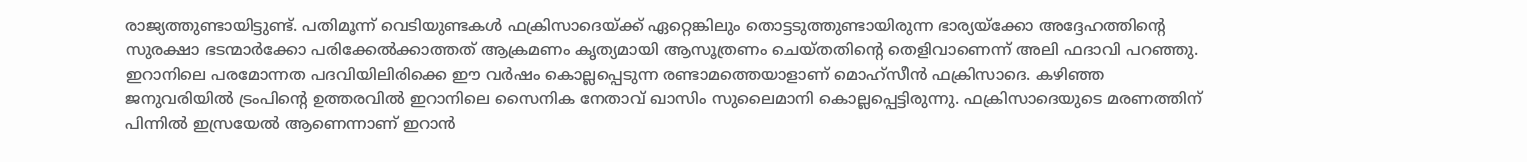രാജ്യത്തുണ്ടായിട്ടുണ്ട്. പതിമൂന്ന് വെടിയുണ്ടകള്‍ ഫക്രിസാദെയ്‌ക്ക് ഏ‌റ്റെങ്കിലും തൊട്ടടുത്തുണ്ടായിരുന്ന ഭാര്യയ്‌ക്കോ അദ്ദേഹത്തിന്റെ സുരക്ഷാ ഭടന്മാര്‍ക്കോ പരിക്കേല്‍ക്കാത്തത് ആക്രമണം കൃത്യമായി ആസൂത്രണം ചെയ്‌തതിന്റെ തെളിവാണെന്ന് അലി ഫദാവി പറഞ്ഞു. ഇറാനിലെ പരമോന്നത പദവിയിലിരിക്കെ ഈ വര്‍ഷം കൊല്ലപ്പെടുന്ന രണ്ടാമത്തെയാളാണ് മൊഹ്സീന്‍ ഫക്രിസാദെ. കഴിഞ്ഞ ജനുവരിയില്‍ ട്രംപിന്റെ ഉത്തരവില്‍ ഇറാനിലെ സൈനിക നേതാവ് ഖാസിം സുലൈമാനി കൊല്ലപ്പെട്ടിരുന്നു. ഫക്രിസാദെയുടെ മരണത്തിന് പിന്നില്‍ ഇസ്രയേല്‍ ആണെന്നാണ് ഇറാന്‍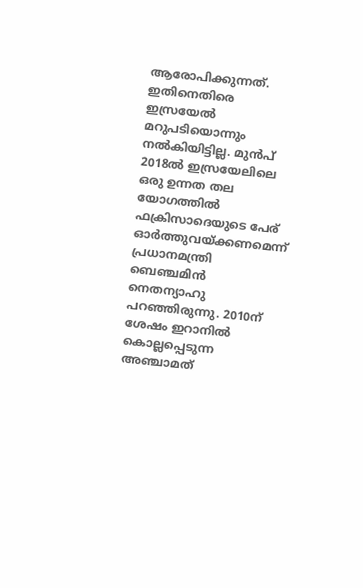ആരോപിക്കുന്നത്. ഇതിനെതിരെ ഇസ്രയേല്‍ മറുപടിയൊന്നും നല്‍കിയിട്ടില്ല. മുന്‍പ് 2018ല്‍ ഇസ്രയേലിലെ ഒരു ഉന്നത തല യോഗത്തില്‍ ഫക്രിസാദെയുടെ പേര് ഓര്‍ത്തുവയ്‌ക്കണമെന്ന് പ്രധാനമന്ത്രി ബെഞ്ചമിന്‍ നെതന്യാഹു പറഞ്ഞിരുന്നു. 2010ന് ശേഷം ഇറാനില്‍ കൊല്ലപ്പെടുന്ന അഞ്ചാമത്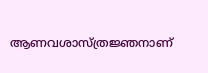ആണവശാസ്‌ത്രജ്ഞനാണ്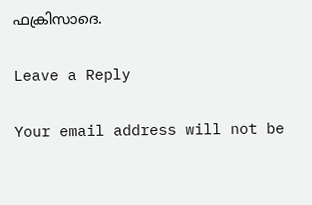ഫക്രിസാദെ.

Leave a Reply

Your email address will not be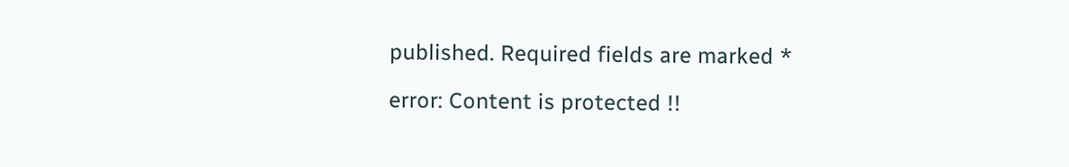published. Required fields are marked *

error: Content is protected !!